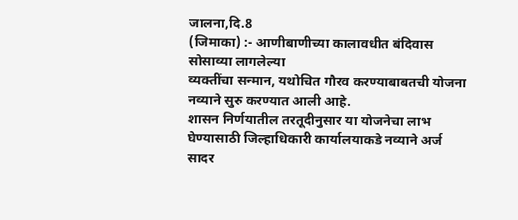जालना,दि.8
(जिमाका) :- आणीबाणीच्या कालावधीत बंदिवास सोसाव्या लागलेल्या
व्यक्तींचा सन्मान, यथोचित गौरव करण्याबाबतची योजना नव्याने सुरु करण्यात आली आहे.
शासन निर्णयातील तरतूदीनुसार या योजनेचा लाभ घेण्यासाठी जिल्हाधिकारी कार्यालयाकडे नव्याने अर्ज सादर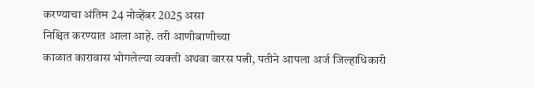करण्याचा अंतिम 24 नोव्हेंबर 2025 असा
निश्चित करण्यात आला आहे. तरी आणीबाणीच्या
काळात कारावास भोगलेल्या व्यक्ती अथवा वारस पत्नी, पतीने आपला अर्ज जिल्हाधिकारी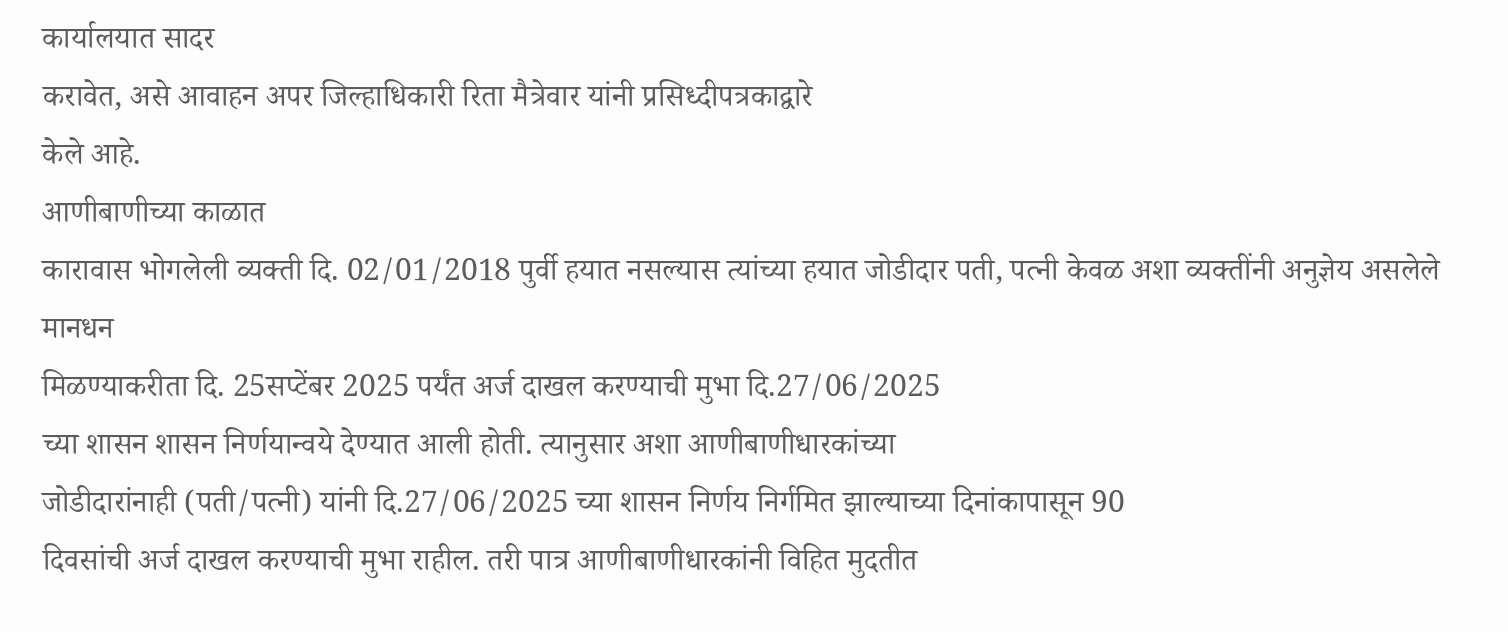कार्यालयात सादर
करावेत, असे आवाहन अपर जिल्हाधिकारी रिता मैत्रेवार यांनी प्रसिध्दीपत्रकाद्वारे
केले आहे.
आणीबाणीच्या काळात
कारावास भोगलेली व्यक्ती दि. 02/01/2018 पुर्वी हयात नसल्यास त्यांच्या हयात जोडीदार पती, पत्नी केवळ अशा व्यक्तींनी अनुज्ञेय असलेले मानधन
मिळण्याकरीता दि. 25सप्टेंबर 2025 पर्यंत अर्ज दाखल करण्याची मुभा दि.27/06/2025
च्या शासन शासन निर्णयान्वये देण्यात आली होती. त्यानुसार अशा आणीबाणीधारकांच्या
जोडीदारांनाही (पती/पत्नी) यांनी दि.27/06/2025 च्या शासन निर्णय निर्गमित झाल्याच्या दिनांकापासून 90
दिवसांची अर्ज दाखल करण्याची मुभा राहील. तरी पात्र आणीबाणीधारकांनी विहित मुदतीत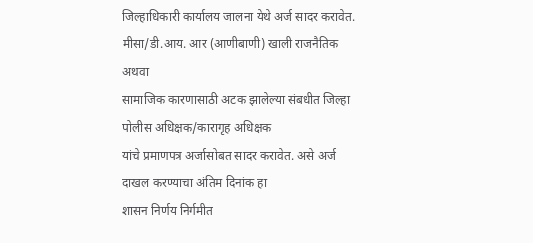जिल्हाधिकारी कार्यालय जालना येथे अर्ज सादर करावेत. मीसा/डी.आय. आर (आणीबाणी) खाली राजनैतिक अथवा
सामाजिक कारणासाठी अटक झालेल्या संबधीत जिल्हा पोलीस अधिक्षक/कारागृह अधिक्षक
यांचे प्रमाणपत्र अर्जासोबत सादर करावेत. असे अर्ज दाखल करण्याचा अंतिम दिनांक हा
शासन निर्णय निर्गमीत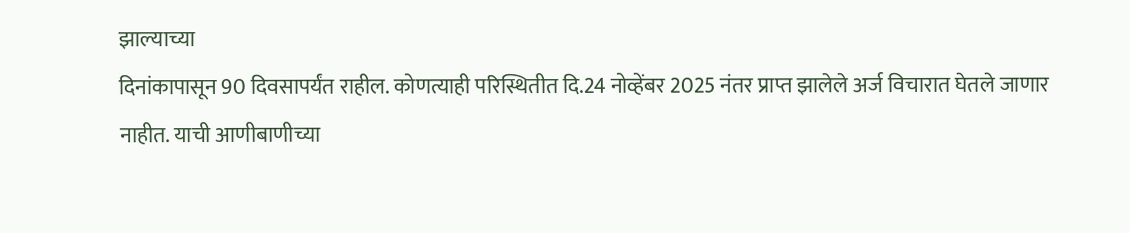झाल्याच्या
दिनांकापासून 90 दिवसापर्यंत राहील. कोणत्याही परिस्थितीत दि.24 नोव्हेंबर 2025 नंतर प्राप्त झालेले अर्ज विचारात घेतले जाणार
नाहीत. याची आणीबाणीच्या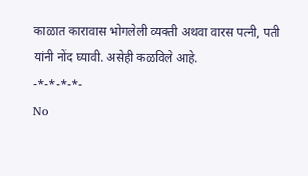काळात कारावास भोगलेली व्यक्ती अथवा वारस पत्नी, पती यांनी नोंद घ्यावी. असेही कळविले आहे.
-*-*-*-*-
No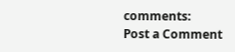comments:
Post a Comment